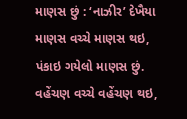માણસ છું : ‘નાઝીર’ દેખૈયા
માણસ વચ્ચે માણસ થઇ, પંકાઇ ગયેલો માણસ છું.
વહેંચણ વચ્ચે વહેંચણ થઇ,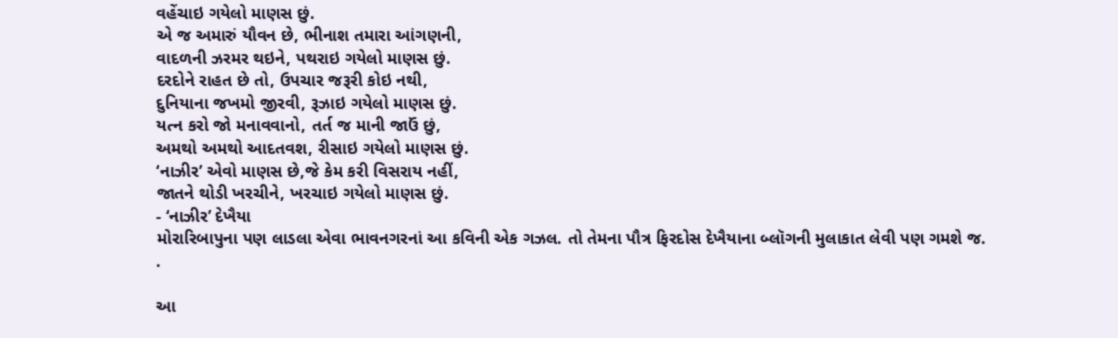વહેંચાઇ ગયેલો માણસ છું.
એ જ અમારું યૌવન છે, ભીનાશ તમારા આંગણની,
વાદળની ઝરમર થઇને, પથરાઇ ગયેલો માણસ છું.
દરદોને રાહત છે તો, ઉપચાર જરૂરી કોઇ નથી,
દુનિયાના જખમો જીરવી, રૂઝાઇ ગયેલો માણસ છું.
યત્ન કરો જો મનાવવાનો, તર્ત જ માની જાઉં છું,
અમથો અમથો આદતવશ, રીસાઇ ગયેલો માણસ છું.
‘નાઝીર’ એવો માણસ છે,જે કેમ કરી વિસરાય નહીં,
જાતને થોડી ખરચીને, ખરચાઇ ગયેલો માણસ છું.
- ‘નાઝીર’ દેખૈયા
મોરારિબાપુના પણ લાડલા એવા ભાવનગરનાં આ કવિની એક ગઝલ. તો તેમના પૌત્ર ફિરદોસ દેખૈયાના બ્લૉગની મુલાકાત લેવી પણ ગમશે જ.
.

આ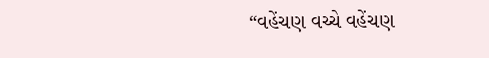“વહેંચણ વચ્ચે વહેંચણ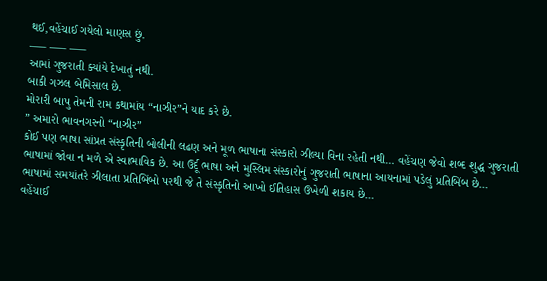થઈ,વહેંચાઈ ગયેલો માણસ છું.
—– —– —–
આમાં ગુજરાતી ક્યાંયે દેખાતું નથી.
બાકી ગઝલ બેમિસાલ છે.
મોરારી બાપુ તેમની રામ કથામાંય “નાઝીર”ને યાદ કરે છે.
” અમારો ભાવનગરનો “નાઝીર”
કોઈ પણ ભાષા સાંપ્રત સંસ્કૃતિની બોલીની લઢણ અને મૂળ ભાષાના સંસ્કારો ઝીલ્યા વિના રહેતી નથી… વહેંચણ જેવો શબ્દ શુદ્ધ ગુજરાતી ભાષામાં જોવા ન મળે એ સ્વાભાવિક છે. આ ઉર્દૂ ભાષા અને મુસ્લિમ સંસ્કારોનું ગુજરાતી ભાષાના આયનામાં પડેલું પ્રતિબિંબ છે…
ભાષામાં સમયાંતરે ઝીલાતા પ્રતિબિંબો પરથી જે તે સંસ્કૃતિનો આખો ઈતિહાસ ઉખેળી શકાય છે…
વહેંચાઈ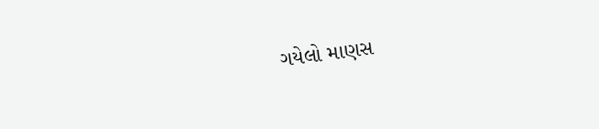ગયેલો માણસ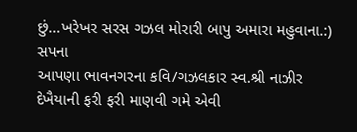છું…ખરેખર સરસ ગઝલ મોરારી બાપુ અમારા મહુવાના.:)
સપના
આપણા ભાવનગરના કવિ/ગઝલકાર સ્વ.શ્રી નાઝીર દેખૈયાની ફરી ફરી માણવી ગમે એવી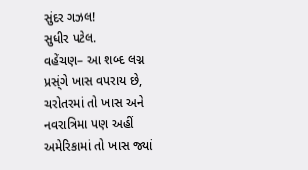સુંદર ગઝલ!
સુધીર પટેલ.
વહેંચણ– આ શબ્દ લગ્ન પ્રસ્ંગે ખાસ વપરાય છે, ચરોતરમાં તો ખાસ અને નવરાત્રિમા પણ અહીં અમેરિકામાં તો ખાસ જ્યાં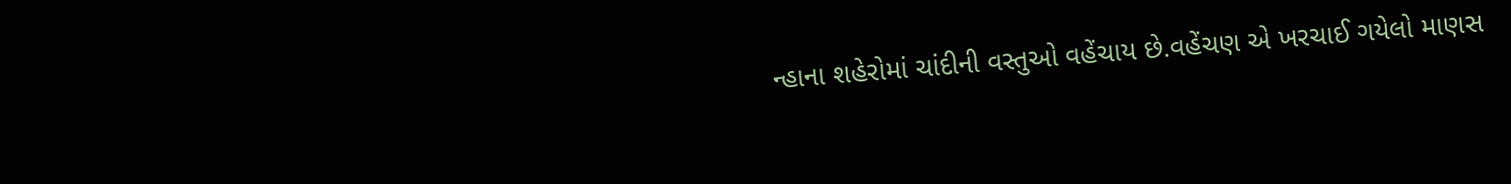ન્હાના શહેરોમાં ચાંદીની વસ્તુઓ વહેંચાય છે.વહેંચણ એ ખરચાઈ ગયેલો માણસ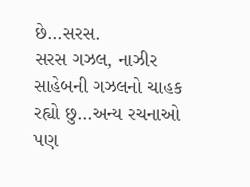છે…સરસ.
સરસ ગઝલ, નાઝીર સાહેબની ગઝલનો ચાહક રહ્યો છુ…અન્ય રચનાઓ પણ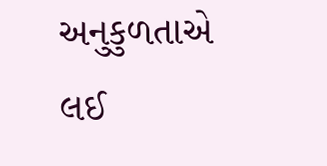અનુકુળતાએ લઈ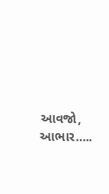આવજો, આભાર…..